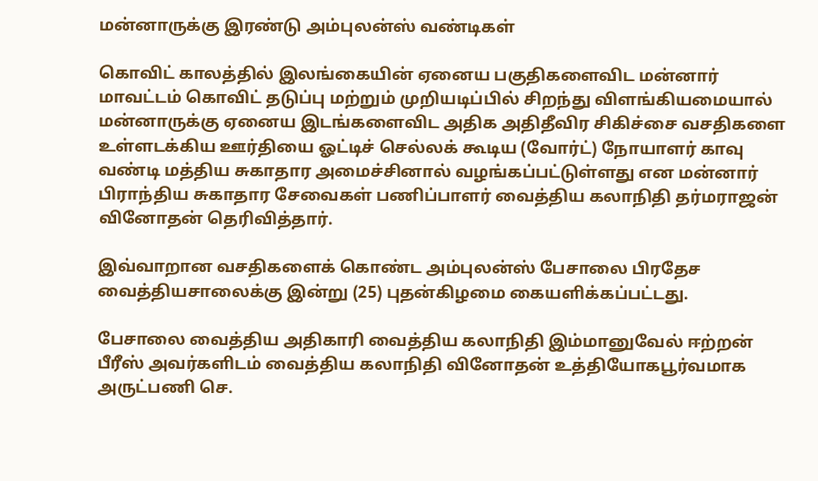மன்னாருக்கு இரண்டு அம்புலன்ஸ் வண்டிகள்

கொவிட் காலத்தில் இலங்கையின் ஏனைய பகுதிகளைவிட மன்னார் மாவட்டம் கொவிட் தடுப்பு மற்றும் முறியடிப்பில் சிறந்து விளங்கியமையால் மன்னாருக்கு ஏனைய இடங்களைவிட அதிக அதிதீவிர சிகிச்சை வசதிகளை உள்ளடக்கிய ஊர்தியை ஓட்டிச் செல்லக் கூடிய (வோர்ட்) நோயாளர் காவு வண்டி மத்திய சுகாதார அமைச்சினால் வழங்கப்பட்டுள்ளது என மன்னார் பிராந்திய சுகாதார சேவைகள் பணிப்பாளர் வைத்திய கலாநிதி தர்மராஜன் வினோதன் தெரிவித்தார்.

இவ்வாறான வசதிகளைக் கொண்ட அம்புலன்ஸ் பேசாலை பிரதேச வைத்தியசாலைக்கு இன்று (25) புதன்கிழமை கையளிக்கப்பட்டது.

பேசாலை வைத்திய அதிகாரி வைத்திய கலாநிதி இம்மானுவேல் ஈற்றன் பீரீஸ் அவர்களிடம் வைத்திய கலாநிதி வினோதன் உத்தியோகபூர்வமாக அருட்பணி செ.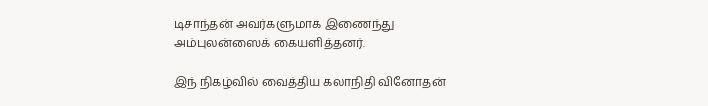டிசாந்தன் அவர்களுமாக இணைந்து அம்புலன்ஸைக் கையளித்தனர்.

இந் நிகழ்வில் வைத்திய கலாநிதி வினோதன்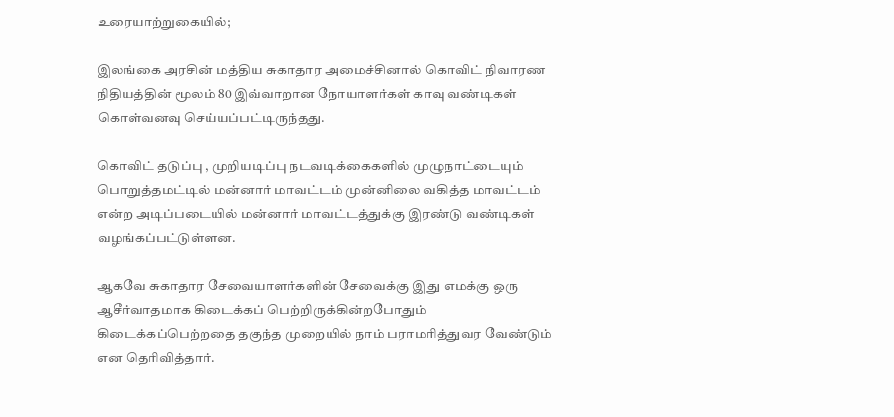உரையாற்றுகையில்;

இலங்கை அரசின் மத்திய சுகாதார அமைச்சினால் கொவிட் நிவாரண நிதியத்தின் மூலம் 80 இவ்வாறான நோயாளர்கள் காவு வண்டிகள் கொள்வனவு செய்யப்பட்டிருந்தது.

கொவிட் தடுப்பு , முறியடிப்பு நடவடிக்கைகளில் முழுநாட்டையும் பொறுத்தமட்டில் மன்னார் மாவட்டம் முன்னிலை வகித்த மாவட்டம் என்ற அடிப்படையில் மன்னார் மாவட்டத்துக்கு இரண்டு வண்டிகள் வழங்கப்பட்டுள்ளன.

ஆகவே சுகாதார சேவையாளர்களின் சேவைக்கு இது எமக்கு ஒரு ஆசீர்வாதமாக கிடைக்கப் பெற்றிருக்கின்றபோதும் கிடைக்கப்பெற்றதை தகுந்த முறையில் நாம் பராமரித்துவர வேண்டும் என தெரிவித்தார்.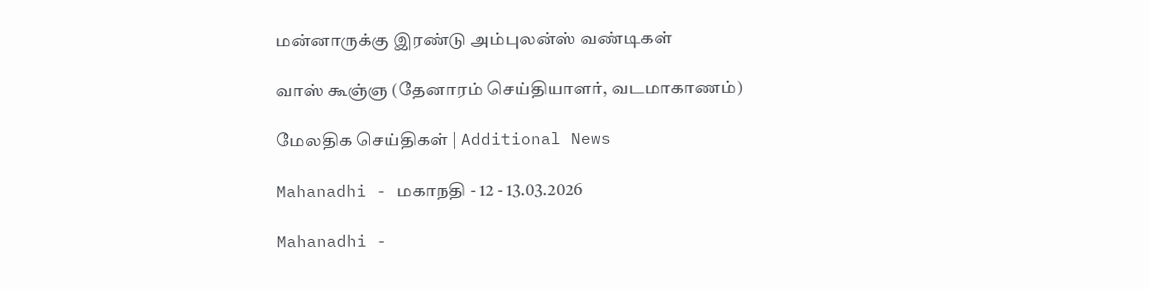மன்னாருக்கு இரண்டு அம்புலன்ஸ் வண்டிகள்

வாஸ் கூஞ்ஞ (தேனாரம் செய்தியாளர், வடமாகாணம்)

மேலதிக செய்திகள் | Additional News

Mahanadhi - மகாநதி - 12 - 13.03.2026

Mahanadhi -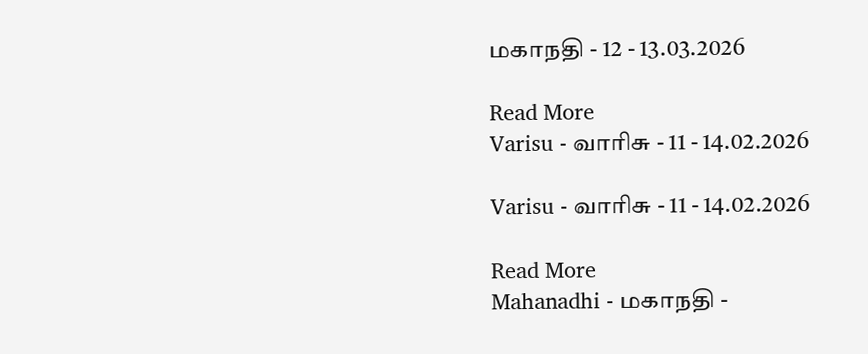மகாநதி - 12 - 13.03.2026

Read More
Varisu - வாரிசு - 11 - 14.02.2026

Varisu - வாரிசு - 11 - 14.02.2026

Read More
Mahanadhi - மகாநதி -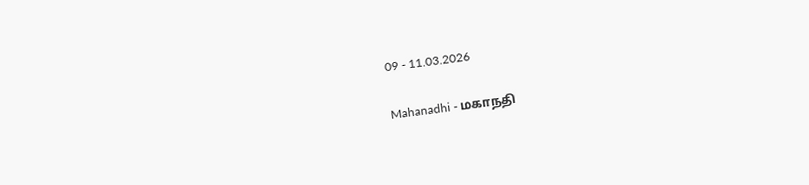09 - 11.03.2026

Mahanadhi - மகாநதி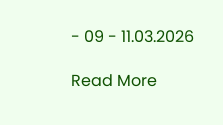- 09 - 11.03.2026

Read More